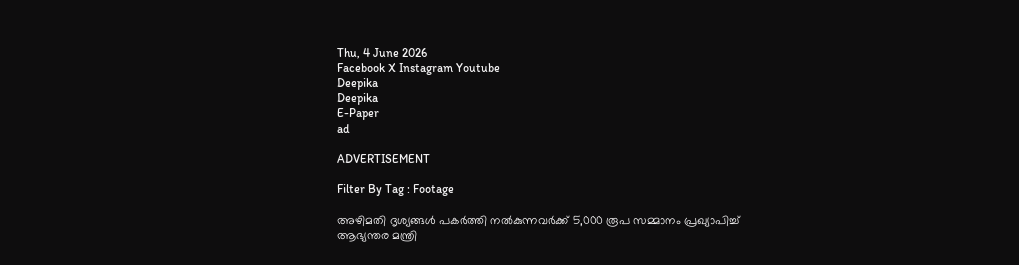Thu, 4 June 2026
Facebook X Instagram Youtube
Deepika
Deepika
E-Paper
ad

ADVERTISEMENT

Filter By Tag : Footage

അഴിമതി ദൃശ്യങ്ങൾ പകർത്തി നൽകുന്നവർക്ക് 5,000 രൂപ സമ്മാനം പ്രഖ്യാപിച്ച് ആഭ്യന്തര മന്ത്രി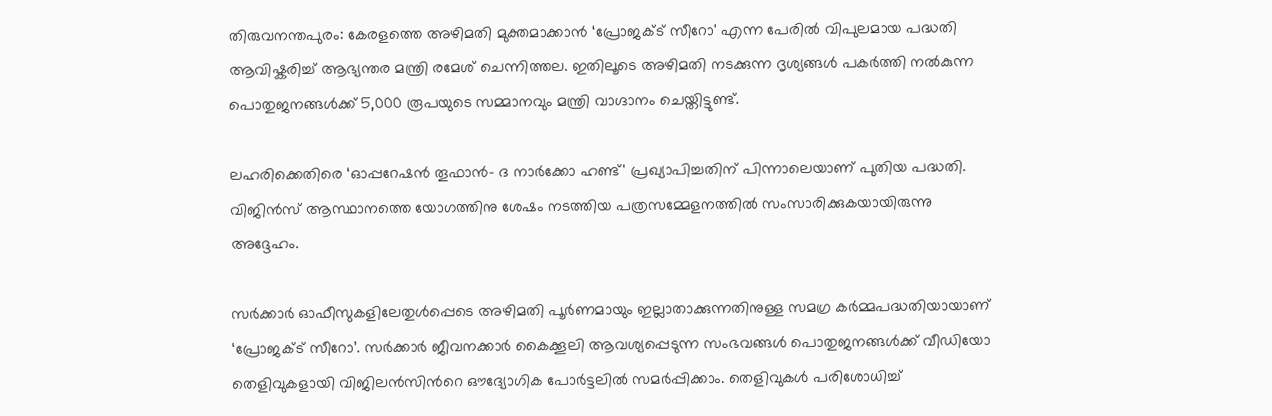തിരുവനന്തപുരം: കേരളത്തെ അഴിമതി മുക്തമാക്കാൻ ‘പ്രോജക്‌ട്‌ സീറോ' എന്ന പേരിൽ വിപുലമായ പദ്ധതി ആവിഷ്കരിച്ച് ആഭ്യന്തര മന്ത്രി രമേശ് ചെന്നിത്തല. ഇതിലൂടെ അഴിമതി നടക്കുന്ന ദൃശ്യങ്ങൾ പകർത്തി നൽകുന്ന പൊതുജനങ്ങൾക്ക് 5,000 രൂപയുടെ സമ്മാനവും മന്ത്രി വാഗ്ദാനം ചെയ്തിട്ടുണ്ട്.

ലഹരിക്കെതിരെ ‘ഓപ്പറേഷന്‍ തൂഫാന്‍- ദ നാർക്കോ ഹണ്ട്‌' പ്രഖ്യാപിച്ചതിന് പിന്നാലെയാണ് പുതിയ പദ്ധതി. വിജിൻസ്‌ ആസ്ഥാനത്തെ യോഗത്തിനു ശേഷം നടത്തിയ പത്രസമ്മേളനത്തിൽ സംസാരിക്കുകയായിരുന്നു അദ്ദേഹം.

സർക്കാർ ഓഫീസുകളിലേതുൾപ്പെടെ അഴിമതി പൂർണമായും ഇല്ലാതാക്കുന്നതിനുള്ള സമഗ്ര കർമ്മപദ്ധതിയായാണ് ‘പ്രോജക്‌ട്‌ സീറോ’. സർക്കാർ ജീവനക്കാർ കൈക്കൂലി ആവശ്യപ്പെടുന്ന സംഭവങ്ങൾ പൊതുജനങ്ങൾക്ക് വീഡിയോ തെളിവുകളായി വിജിലൻസിന്‍റെ ഔദ്യോഗിക പോർട്ടലിൽ സമർപ്പിക്കാം. തെളിവുകൾ പരിശോധിച്ച്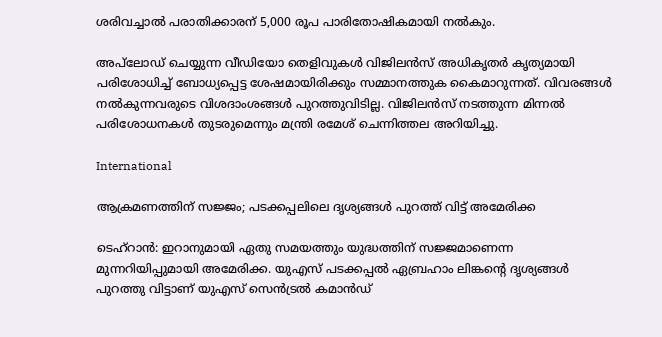ശരിവച്ചാൽ പരാതിക്കാരന് 5,000 രൂപ പാരിതോഷികമായി നൽകും.

അപ്‌ലോഡ് ചെയ്യുന്ന വീഡിയോ തെളിവുകൾ വിജിലൻസ് അധികൃതർ കൃത്യമായി പരിശോധിച്ച് ബോധ്യപ്പെട്ട ശേഷമായിരിക്കും സമ്മാനത്തുക കൈമാറുന്നത്. വിവരങ്ങൾ നൽകുന്നവരുടെ വിശദാംശങ്ങൾ പുറത്തുവിടില്ല. വിജിലൻസ്‌ നടത്തുന്ന മിന്നൽ പരിശോധനകൾ തുടരുമെന്നും മന്ത്രി രമേശ്‌ ചെന്നിത്തല അറിയിച്ചു.

International

ആക്രമണത്തിന് സജ്ജം; പടക്കപ്പലിലെ ദൃശ്യങ്ങൾ പുറത്ത് വിട്ട് അമേരിക്ക

ടെഹ്റാൻ: ഇറാനുമായി ഏതു സമയത്തും യുദ്ധത്തിന് സജ്ജമാണെന്ന മുന്നറിയിപ്പുമായി അമേരിക്ക. യുഎസ് പടക്കപ്പൽ ഏബ്രഹാം ലിങ്കന്‍റെ ദൃശ്യങ്ങൾ പുറത്തു വിട്ടാണ് യുഎസ് സെൻട്രൽ കമാൻഡ്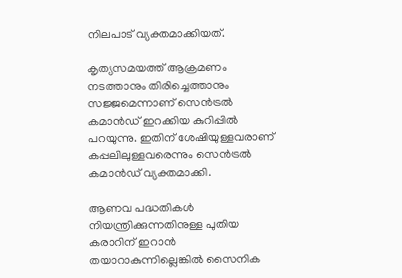നിലപാട് വ്യക്തമാക്കിയത്.

കൃത്യസമയത്ത് ആക്രമണം നടത്താനും തിരിച്ചെത്താനും സജ്ജമെന്നാണ് സെൻട്രൽ കമാൻഡ് ഇറക്കിയ കുറിപ്പിൽ പറയുന്നു. ഇതിന് ശേഷിയുള്ളവരാണ് കപ്പലിലുള്ളവരെന്നും സെൻട്രൽ കമാൻഡ് വ്യക്തമാക്കി.

ആണവ പദ്ധതികൾ നിയന്ത്രിക്കുന്നതിനുള്ള പുതിയ കരാറിന് ഇറാൻ തയാറാകുന്നില്ലെങ്കിൽ സൈനിക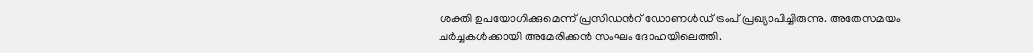ശക്തി ഉപയോഗിക്കുമെന്ന് പ്രസിഡന്‍റ് ഡോണൾഡ് ട്രംപ് പ്രഖ്യാപിച്ചിരുന്നു. അതേസമയം ചർച്ചകൾക്കായി അമേരിക്കൻ സംഘം ദോഹയിലെത്തി.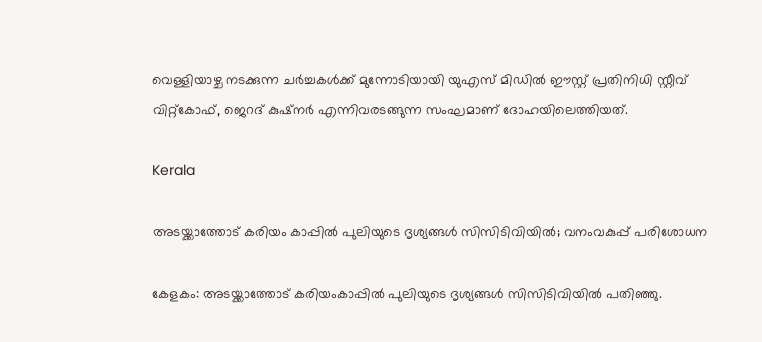വെള്ളിയാഴ്ച നടക്കുന്ന ചർച്ചകൾക്ക് മുന്നോടിയായി യുഎസ് മിഡിൽ ഈസ്റ്റ് പ്രതിനിധി സ്റ്റീവ് വിറ്റ്കോഫ്, ജെറദ് കുഷ്നർ എന്നിവരടങ്ങുന്ന സംഘമാണ് ദോഹയിലെത്തിയത്.

Kerala

അടയ്ക്കാത്തോട് കരിയം കാപ്പിൽ പുലിയുടെ ദൃശ്യങ്ങൾ സിസിടിവിയിൽ; വനംവകുപ്പ് പരിശോധന

കേളകം: അടയ്ക്കാത്തോട് കരിയംകാപ്പിൽ പുലിയുടെ ദൃശ്യങ്ങൾ സിസിടിവിയിൽ പതിഞ്ഞു.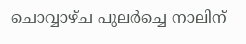ചൊവ്വാഴ്ച പുലർച്ചെ നാലിന്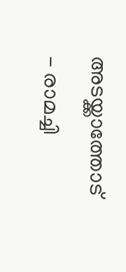അടയ്ക്കാത്തോട് - രാമച്ചി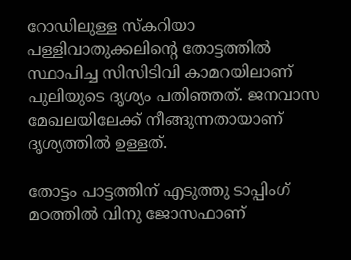റോഡിലുള്ള സ്കറിയാ പള്ളിവാതുക്കലിന്‍റെ തോട്ടത്തിൽ സ്ഥാപിച്ച സിസിടിവി കാമറയിലാണ് പുലിയുടെ ദൃശ്യം പതിഞ്ഞത്. ജനവാസ മേഖലയിലേക്ക് നീങ്ങുന്നതായാണ് ദൃശ്യത്തിൽ ഉള്ളത്.

തോട്ടം പാട്ടത്തിന് എടുത്തു ടാപ്പിംഗ് മഠത്തിൽ വിനു ജോസഫാണ്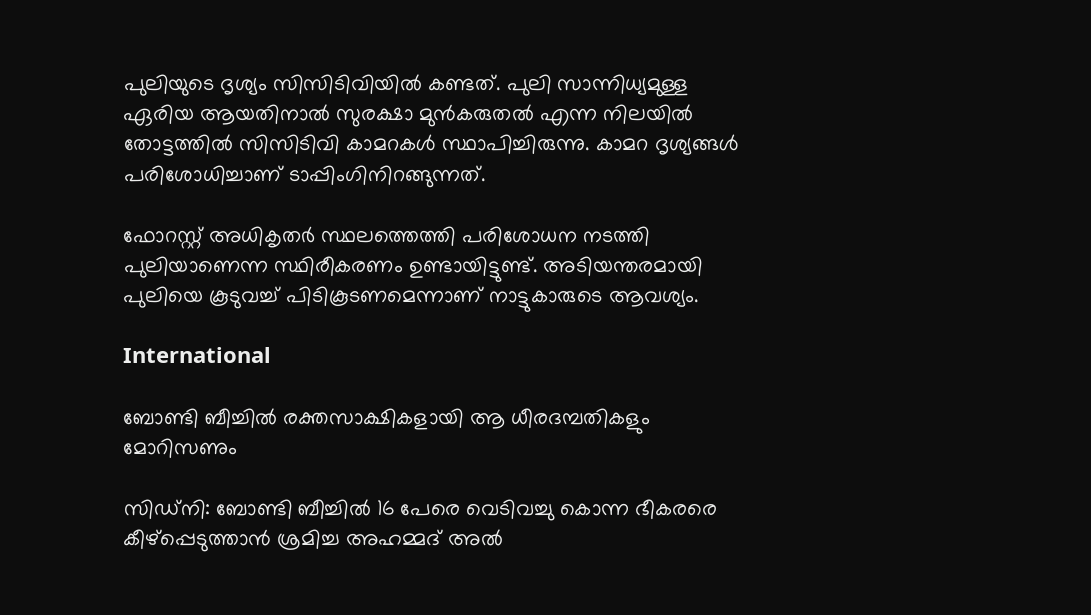പുലിയുടെ ദൃശ്യം സിസിടിവിയിൽ കണ്ടത്. പുലി സാന്നിധ്യമുള്ള ഏരിയ ആയതിനാൽ സുരക്ഷാ മുൻകരുതൽ എന്ന നിലയിൽ തോട്ടത്തിൽ സിസിടിവി കാമറകൾ സ്ഥാപിച്ചിരുന്നു. കാമറ ദൃശ്യങ്ങൾ പരിശോധിച്ചാണ് ടാപ്പിംഗിനിറങ്ങുന്നത്.

ഫോറസ്റ്റ് അധികൃതർ സ്ഥലത്തെത്തി പരിശോധന നടത്തി പുലിയാണെന്ന സ്ഥിരീകരണം ഉണ്ടായിട്ടുണ്ട്. അടിയന്തരമായി പുലിയെ കൂടുവച്ച് പിടികൂടണമെന്നാണ് നാട്ടുകാരുടെ ആവശ്യം.

International

ബോണ്ടി ബീച്ചിൽ രക്തസാക്ഷികളായി ആ ധീരദമ്പതികളും മോറിസണും

സിഡ്നി: ബോണ്ടി ബീച്ചിൽ 16 പേരെ വെടിവച്ചു കൊന്ന ഭീകരരെ കീഴ്പ്പെടുത്താൻ ശ്രമിച്ച അഹമ്മദ് അൽ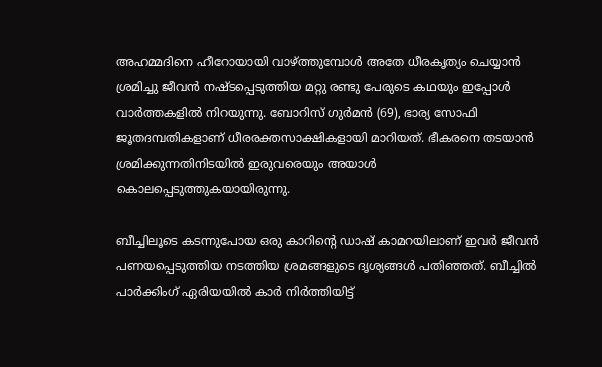അഹമ്മദിനെ ഹീറോയായി വാഴ്ത്തുമ്പോൾ അതേ ധീരകൃത്യം ചെയ്യാൻ ശ്രമിച്ചു ജീവൻ നഷ്ടപ്പെടുത്തിയ മറ്റു രണ്ടു പേരുടെ കഥയും ഇപ്പോൾ വാർത്തകളിൽ നിറയുന്നു. ബോറിസ് ഗുർമൻ (69), ഭാര്യ സോഫി ജൂതദമ്പതികളാണ് ധീരരക്തസാക്ഷികളായി മാറിയത്. ഭീകരനെ തടയാൻ ശ്രമിക്കുന്നതിനിടയിൽ ഇരുവരെയും അയാൾ കൊലപ്പെടുത്തുകയായിരുന്നു.

ബീച്ചിലൂടെ കടന്നുപോയ ഒരു കാറിന്‍റെ ഡാഷ് കാമറയിലാണ് ഇവർ ജീവൻ പണയപ്പെടുത്തിയ നടത്തിയ ശ്രമങ്ങളുടെ ദൃശ്യങ്ങൾ പതിഞ്ഞത്. ബീച്ചിൽ പാർക്കിംഗ് ഏരിയയിൽ കാർ നിർത്തിയിട്ട്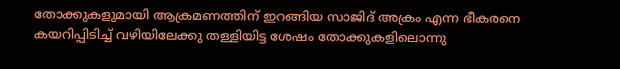തോക്കുകളുമായി ആക്രമണത്തിന് ഇറങ്ങിയ സാജിദ് അക്രം എന്ന ഭീകരനെ കയറിപ്പിടിച്ച് വഴിയിലേക്കു തള്ളിയിട്ട ശേഷം തോക്കുകളിലൊന്നു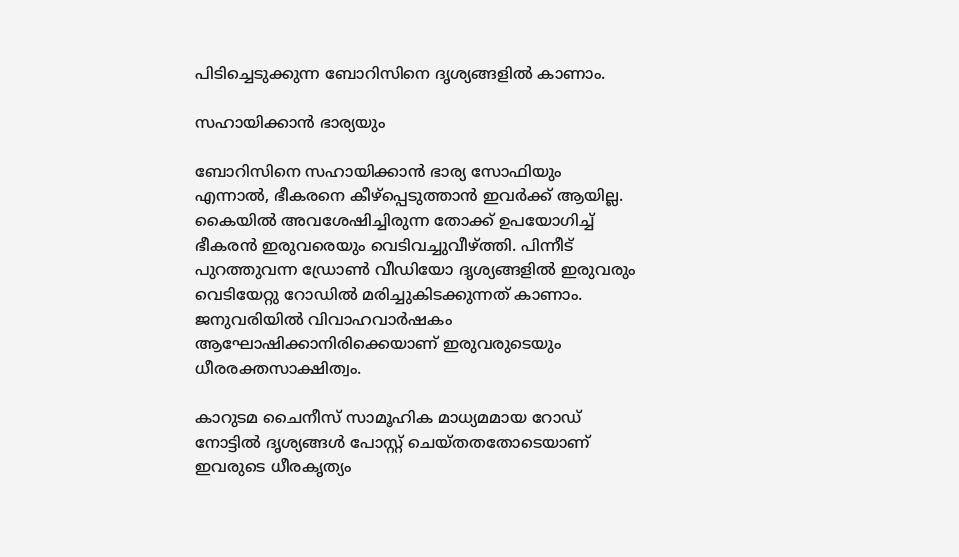പിടിച്ചെടുക്കുന്ന ബോറിസിനെ ദൃശ്യങ്ങളിൽ കാണാം.

സഹായിക്കാൻ ഭാര്യയും

ബോറിസിനെ സഹായിക്കാൻ ഭാര്യ സോഫിയും എന്നാൽ, ഭീകരനെ കീഴ്പ്പെടുത്താൻ ഇവർക്ക് ആയില്ല. കൈയിൽ അവശേഷിച്ചിരുന്ന തോക്ക് ഉപയോഗിച്ച് ഭീകരൻ ഇരുവരെയും വെടിവച്ചുവീഴ്ത്തി. പിന്നീട് പുറത്തുവന്ന ഡ്രോൺ വീഡിയോ ദൃശ്യങ്ങളിൽ ഇരുവരും വെടിയേറ്റു റോഡിൽ മരിച്ചുകിടക്കുന്നത് കാണാം. ജനുവരിയിൽ വിവാഹവാർഷകം ആഘോഷിക്കാനിരിക്കെയാണ് ഇരുവരുടെയും ധീരരക്തസാക്ഷിത്വം.

കാറുടമ ചൈനീസ് സാമൂഹിക മാധ്യമമായ റോഡ് നോട്ടിൽ ദൃശ്യങ്ങൾ പോസ്റ്റ് ചെയ്തതതോടെയാണ് ഇവരുടെ ധീരകൃത്യം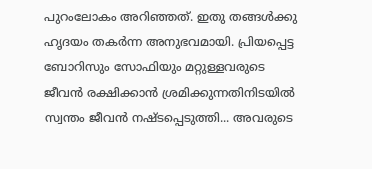പുറംലോകം അറിഞ്ഞത്. ഇതു തങ്ങൾക്കു ഹൃദയം തകർന്ന അനുഭവമായി. പ്രിയപ്പെട്ട ബോറിസും സോഫിയും മറ്റുള്ളവരുടെ ജീവൻ രക്ഷിക്കാൻ ശ്രമിക്കുന്നതിനിടയിൽ സ്വന്തം ജീവൻ നഷ്ടപ്പെടുത്തി... അവരുടെ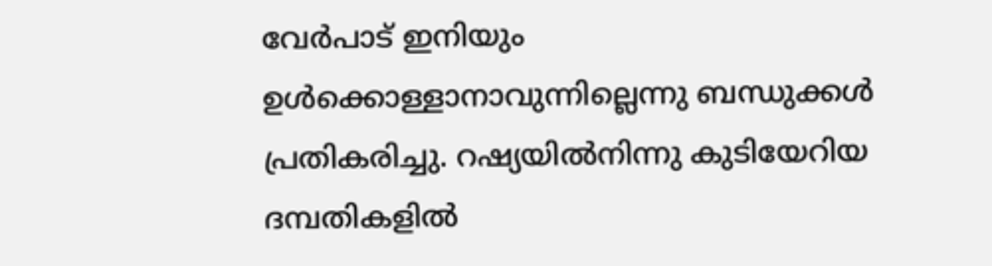വേർപാട് ഇനിയും ഉൾക്കൊള്ളാനാവുന്നില്ലെന്നു ബന്ധുക്കൾ പ്രതികരിച്ചു. റഷ്യയിൽനിന്നു കുടിയേറിയ ദമ്പതികളിൽ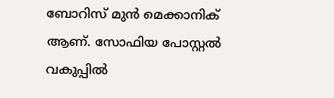ബോറിസ് മുൻ മെക്കാനിക് ആണ്. സോഫിയ പോസ്റ്റൽ വകുപ്പിൽ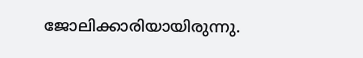ജോലിക്കാരിയായിരുന്നു.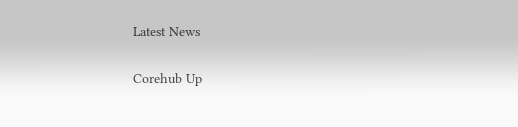Latest News

Corehub Up